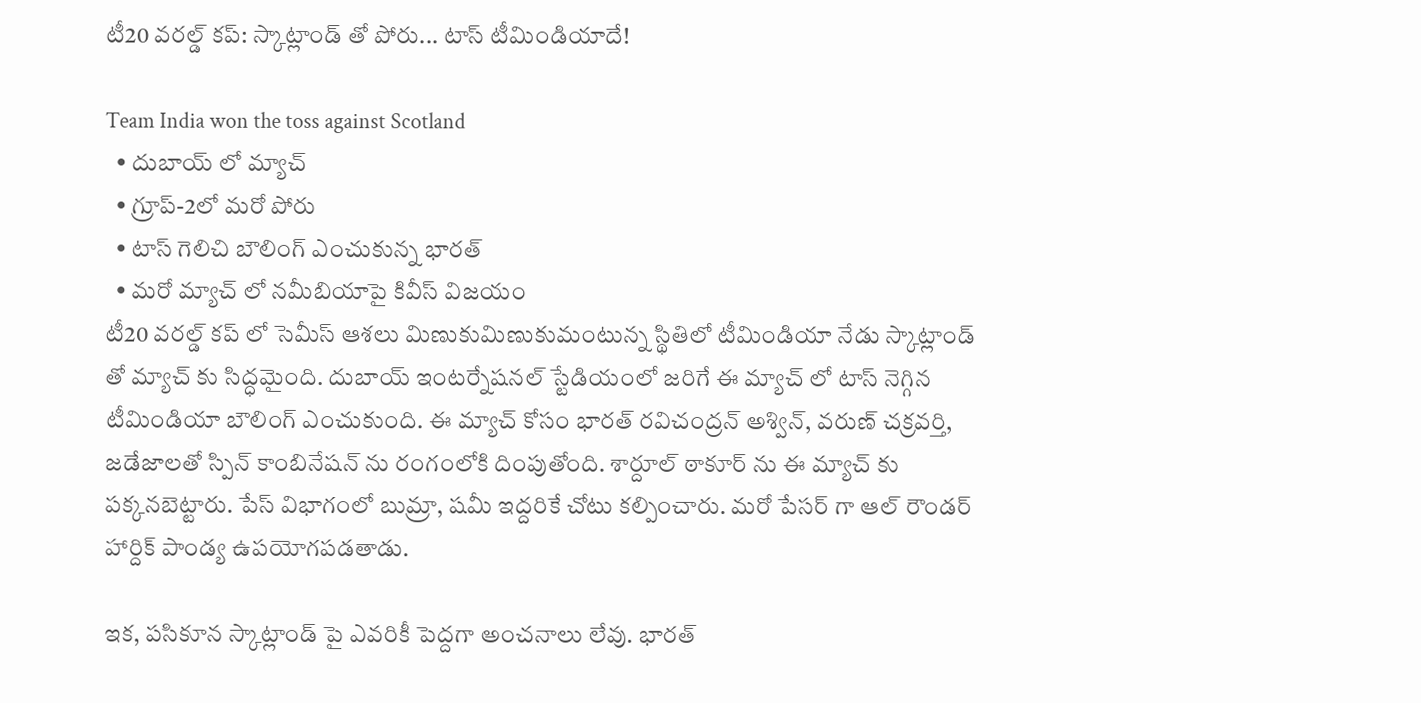టీ20 వరల్డ్ కప్: స్కాట్లాండ్ తో పోరు... టాస్ టీమిండియాదే!

Team India won the toss against Scotland
  • దుబాయ్ లో మ్యాచ్
  • గ్రూప్-2లో మరో పోరు
  • టాస్ గెలిచి బౌలింగ్ ఎంచుకున్న భారత్
  • మరో మ్యాచ్ లో నమీబియాపై కివీస్ విజయం
టీ20 వరల్డ్ కప్ లో సెమీస్ ఆశలు మిణుకుమిణుకుమంటున్న స్థితిలో టీమిండియా నేడు స్కాట్లాండ్ తో మ్యాచ్ కు సిద్ధమైంది. దుబాయ్ ఇంటర్నేషనల్ స్టేడియంలో జరిగే ఈ మ్యాచ్ లో టాస్ నెగ్గిన టీమిండియా బౌలింగ్ ఎంచుకుంది. ఈ మ్యాచ్ కోసం భారత్ రవిచంద్రన్ అశ్విన్, వరుణ్ చక్రవర్తి, జడేజాలతో స్పిన్ కాంబినేషన్ ను రంగంలోకి దింపుతోంది. శార్దూల్ ఠాకూర్ ను ఈ మ్యాచ్ కు పక్కనబెట్టారు. పేస్ విభాగంలో బుమ్రా, షమీ ఇద్దరికే చోటు కల్పించారు. మరో పేసర్ గా ఆల్ రౌండర్ హార్దిక్ పాండ్య ఉపయోగపడతాడు.

ఇక, పసికూన స్కాట్లాండ్ పై ఎవరికీ పెద్దగా అంచనాలు లేవు. భారత్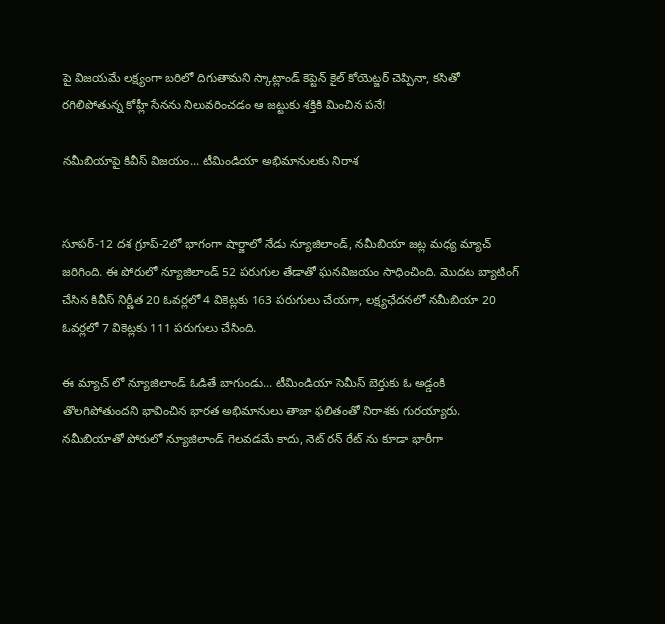పై విజయమే లక్ష్యంగా బరిలో దిగుతామని స్కాట్లాండ్ కెప్టెన్ కైల్ కోయెట్జర్ చెప్పినా, కసితో రగిలిపోతున్న కోహ్లీ సేనను నిలువరించడం ఆ జట్టుకు శక్తికి మించిన పనే!

నమీబియాపై కివీస్ విజయం... టీమిండియా అభిమానులకు నిరాశ


సూపర్-12 దశ గ్రూప్-2లో భాగంగా షార్జాలో నేడు న్యూజిలాండ్, నమీబియా జట్ల మధ్య మ్యాచ్ జరిగింది. ఈ పోరులో న్యూజిలాండ్ 52 పరుగుల తేడాతో ఘనవిజయం సాధించింది. మొదట బ్యాటింగ్ చేసిన కివీస్ నిర్ణీత 20 ఓవర్లలో 4 వికెట్లకు 163 పరుగులు చేయగా, లక్ష్యఛేదనలో నమీబియా 20 ఓవర్లలో 7 వికెట్లకు 111 పరుగులు చేసింది.

ఈ మ్యాచ్ లో న్యూజిలాండ్ ఓడితే బాగుండు... టీమిండియా సెమీస్ బెర్తుకు ఓ అడ్డంకి తొలగిపోతుందని భావించిన భారత అభిమానులు తాజా ఫలితంతో నిరాశకు గురయ్యారు. నమీబియాతో పోరులో న్యూజిలాండ్ గెలవడమే కాదు, నెట్ రన్ రేట్ ను కూడా భారీగా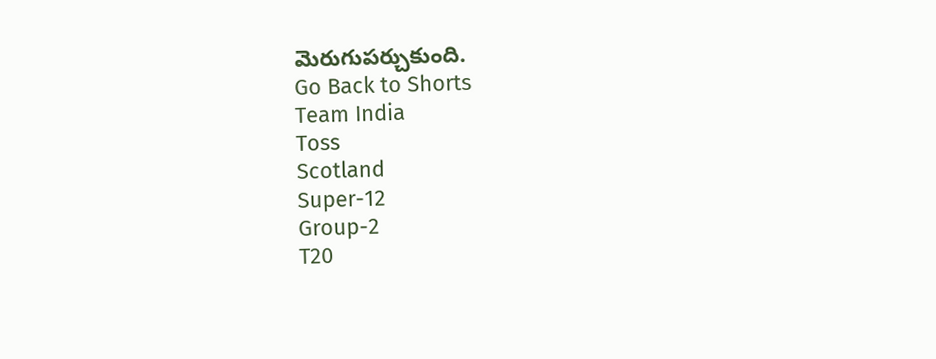మెరుగుపర్చుకుంది.
Go Back to Shorts
Team India
Toss
Scotland
Super-12
Group-2
T20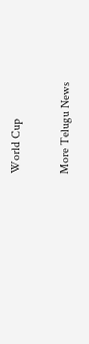World Cup

More Telugu News